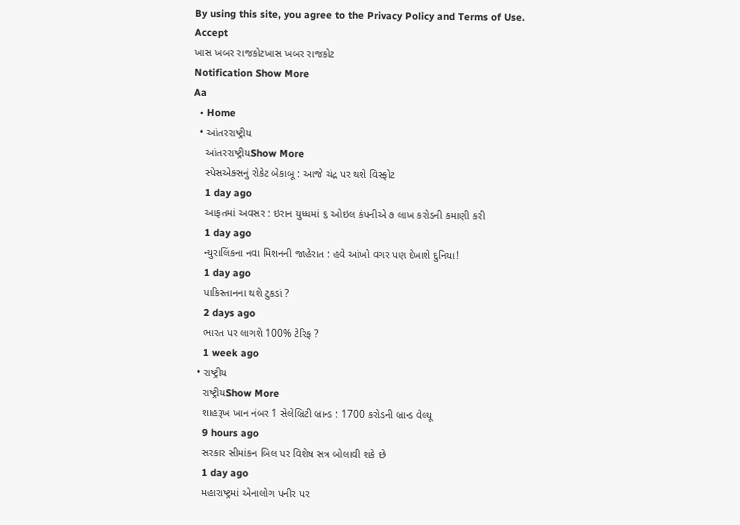By using this site, you agree to the Privacy Policy and Terms of Use.
Accept
ખાસ ખબર રાજકોટખાસ ખબર રાજકોટ
Notification Show More
Aa
  • Home
  • આંતરરાષ્ટ્રીય
    આંતરરાષ્ટ્રીયShow More
    સ્પેસએક્સનું રોકેટ બેકાબૂ : આજે ચંદ્ર પર થશે વિસ્ફોટ
    1 day ago
    આફતમાં અવસર : ઇરાન યુધ્ધમાં ૬ ઓઇલ કંપનીએ ૭ લાખ કરોડની કમાણી કરી
    1 day ago
    ન્યુરાલિંકના નવા મિશનની જાહેરાત : હવે આંખો વગર પણ દેખાશે દુનિયા!
    1 day ago
    પાકિસ્તાનના થશે ટુકડાં ?
    2 days ago
    ભારત પર લાગશે 100% ટેરિફ ?
    1 week ago
  • રાષ્ટ્રીય
    રાષ્ટ્રીયShow More
    શાહરૂખ ખાન નંબર 1 સેલેબ્રિટી બ્રાન્ડ : 1700 કરોડની બ્રાન્ડ વેલ્યૂ
    9 hours ago
    સરકાર સીમાંકન બિલ પર વિશેષ સત્ર બોલાવી શકે છે
    1 day ago
    મહારાષ્ટ્રમાં એનાલોગ પનીર પર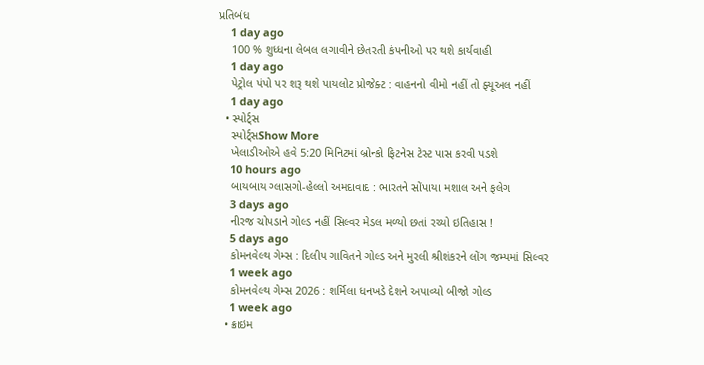પ્રતિબંધ
    1 day ago
    100 % શુધ્ધના લેબલ લગાવીને છેતરતી કંપનીઓ પર થશે કાર્યવાહી
    1 day ago
    પેટ્રોલ પંપો પર શરૂ થશે પાયલોટ પ્રોજેક્ટ : વાહનનો વીમો નહીં તો ફ્યૂઅલ નહીં
    1 day ago
  • સ્પોર્ટ્સ
    સ્પોર્ટ્સShow More
    ખેલાડીઓએ હવે 5:20 મિનિટમાં બ્રોન્કો ફિટનેસ ટેસ્ટ પાસ કરવી પડશે
    10 hours ago
    બાયબાય ગ્લાસગો-હેલ્લો અમદાવાદ : ભારતને સોંપાયા મશાલ અને ફલેગ
    3 days ago
    નીરજ ચોપડાને ગોલ્ડ નહીં સિલ્વર મેડલ મળ્યો છતાં રચ્યો ઇતિહાસ !
    5 days ago
    કોમનવેલ્થ ગેમ્સ : દિલીપ ગાવિતને ગોલ્ડ અને મુરલી શ્રીશંકરને લોંગ જમ્પમાં સિલ્વર
    1 week ago
    કોમનવેલ્થ ગેમ્સ 2026 : શર્મિલા ધનખડે દેશને અપાવ્યો બીજો ગોલ્ડ
    1 week ago
  • ક્રાઇમ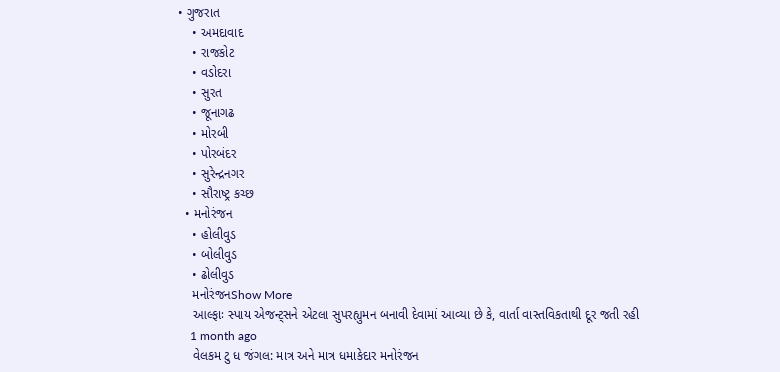• ગુજરાત
    • અમદાવાદ
    • રાજકોટ
    • વડોદરા
    • સુરત
    • જૂનાગઢ
    • મોરબી
    • પોરબંદર
    • સુરેન્દ્રનગર
    • સૌરાષ્ટ્ર કચ્છ
  • મનોરંજન
    • હોલીવુડ
    • બોલીવુડ
    • ઢોલીવુડ
    મનોરંજનShow More
    આલ્ફાઃ સ્પાય એજન્ટ્સને એટલા સુપરહ્યુમન બનાવી દેવામાં આવ્યા છે કે, વાર્તા વાસ્તવિકતાથી દૂર જતી રહી
    1 month ago
    વેલકમ ટુ ધ જંગલ: માત્ર અને માત્ર ધમાકેદાર મનોરંજન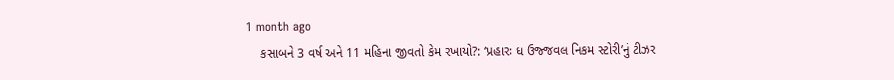1 month ago
    કસાબને 3 વર્ષ અને 11 મહિના જીવતો કેમ રખાયો?: ‘પ્રહારઃ ધ ઉજ્જવલ નિકમ સ્ટોરી’નું ટીઝર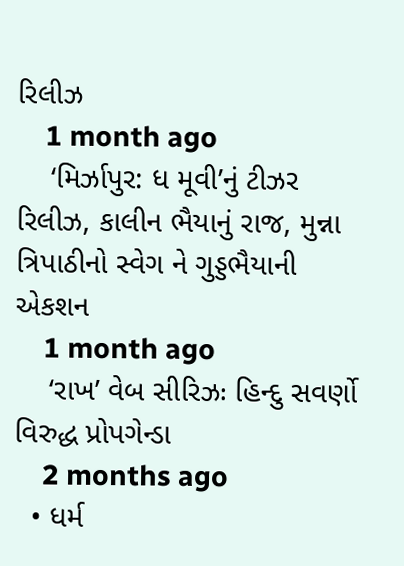રિલીઝ
    1 month ago
    ‘મિર્ઝાપુર: ધ મૂવી’નું ટીઝર રિલીઝ, કાલીન ભૈયાનું રાજ, મુન્ના ત્રિપાઠીનો સ્વેગ ને ગુડ્ડભૈયાની એકશન
    1 month ago
    ‘રાખ’ વેબ સીરિઝઃ હિન્દુ સવર્ણો વિરુદ્ધ પ્રોપગેન્ડા
    2 months ago
  • ધર્મ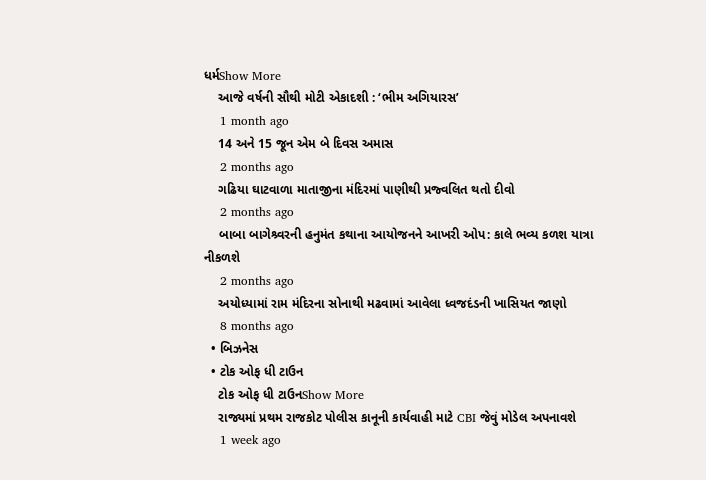ધર્મShow More
    આજે વર્ષની સૌથી મોટી એકાદશી : ‘ભીમ અગિયારસ’
    1 month ago
    14 અને 15 જૂન એમ બે દિવસ અમાસ
    2 months ago
    ગઢિયા ઘાટવાળા માતાજીના મંદિરમાં પાણીથી પ્રજ્વલિત થતો દીવો
    2 months ago
    બાબા બાગેશ્ર્વરની હનુમંત કથાના આયોજનને આખરી ઓપ: કાલે ભવ્ય કળશ યાત્રા નીકળશે
    2 months ago
    અયોધ્યામાં રામ મંદિરના સોનાથી મઢવામાં આવેલા ધ્વજદંડની ખાસિયત જાણો
    8 months ago
  • બિઝનેસ
  • ટોક ઓફ ધી ટાઉન
    ટોક ઓફ ધી ટાઉનShow More
    રાજ્યમાં પ્રથમ રાજકોટ પોલીસ કાનૂની કાર્યવાહી માટે CBI જેવું મોડેલ અપનાવશે
    1 week ago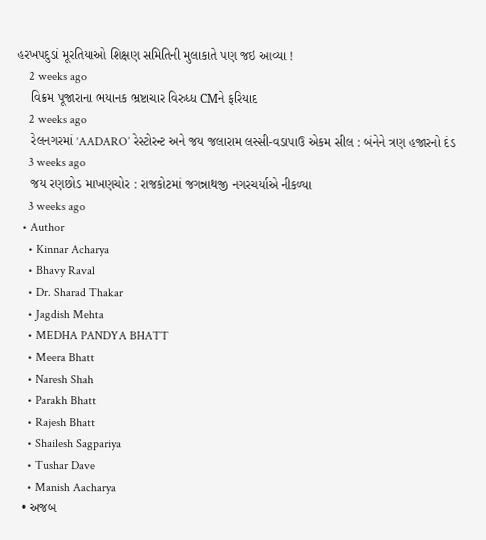હરખપદુડાં મૂરતિયાઓ શિક્ષણ સમિતિની મુલાકાતે પણ જઇ આવ્યા !
    2 weeks ago
    વિક્રમ પૂજારાના ભયાનક ભ્રષ્ટાચાર વિરુધ્ધ CMને ફરિયાદ
    2 weeks ago
    રેલનગરમાં ‘AADARO’ રેસ્ટોરન્ટ અને જય જલારામ લસ્સી-વડાપાઉ એકમ સીલ : બંનેને ત્રણ હજારનો દંડ
    3 weeks ago
    જય રણછોડ માખણચોર : રાજકોટમાં જગન્નાથજી નગરચર્યાએ નીકળ્યા
    3 weeks ago
  • Author
    • Kinnar Acharya
    • Bhavy Raval
    • Dr. Sharad Thakar
    • Jagdish Mehta
    • MEDHA PANDYA BHATT
    • Meera Bhatt
    • Naresh Shah
    • Parakh Bhatt
    • Rajesh Bhatt
    • Shailesh Sagpariya
    • Tushar Dave
    • Manish Aacharya
  • અજબ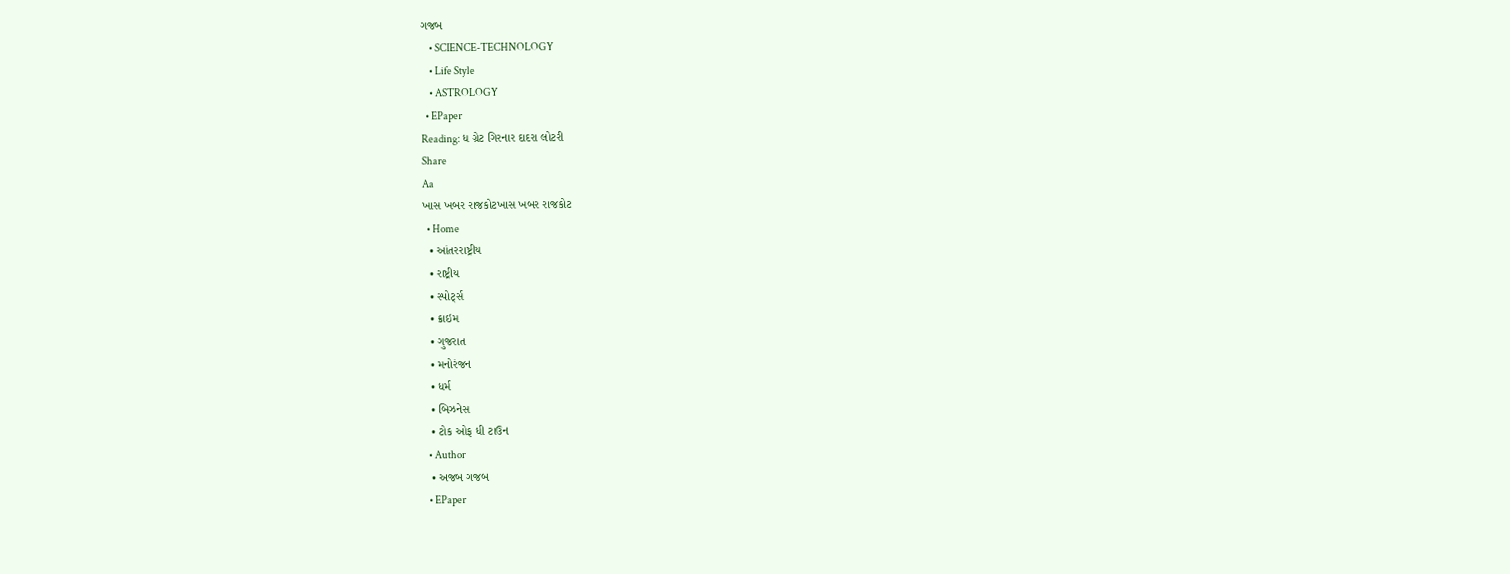ગજબ
    • SCIENCE-TECHNOLOGY
    • Life Style
    • ASTROLOGY
  • EPaper
Reading: ધ ગ્રેટ ગિરનાર દાદરા લોટરી
Share
Aa
ખાસ ખબર રાજકોટખાસ ખબર રાજકોટ
  • Home
  • આંતરરાષ્ટ્રીય
  • રાષ્ટ્રીય
  • સ્પોર્ટ્સ
  • ક્રાઇમ
  • ગુજરાત
  • મનોરંજન
  • ધર્મ
  • બિઝનેસ
  • ટોક ઓફ ધી ટાઉન
  • Author
  • અજબ ગજબ
  • EPaper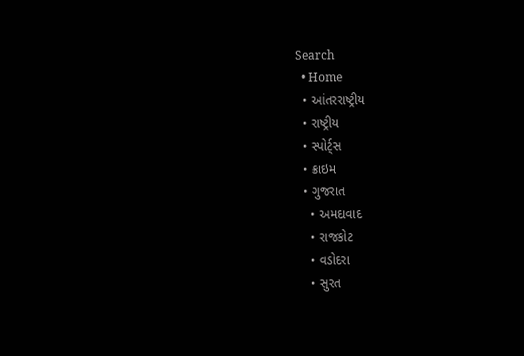Search
  • Home
  • આંતરરાષ્ટ્રીય
  • રાષ્ટ્રીય
  • સ્પોર્ટ્સ
  • ક્રાઇમ
  • ગુજરાત
    • અમદાવાદ
    • રાજકોટ
    • વડોદરા
    • સુરત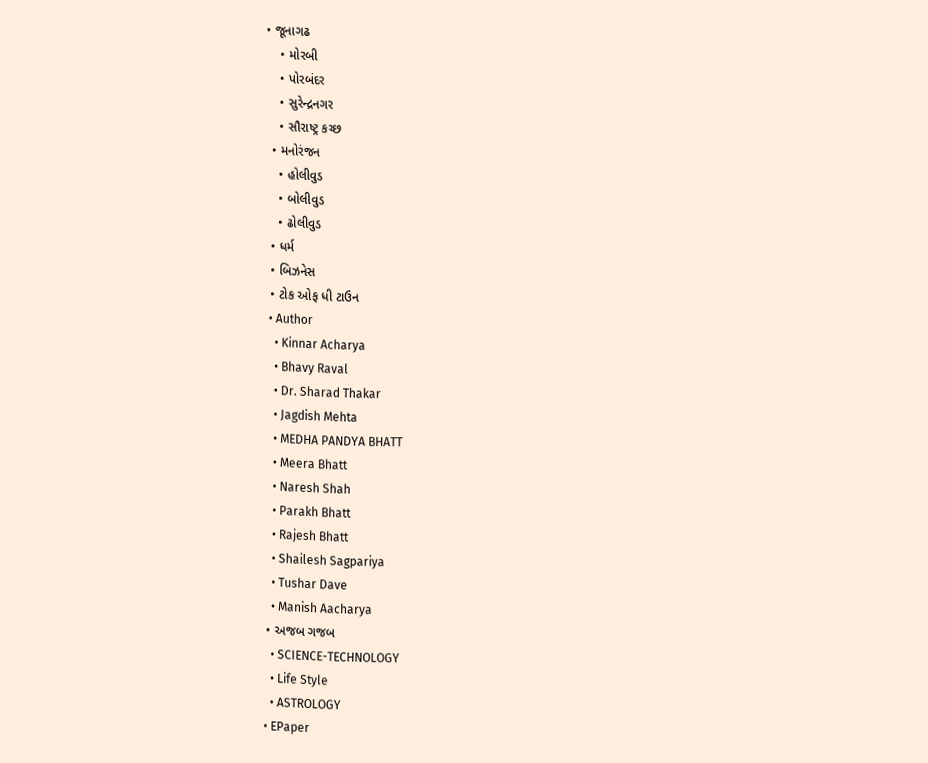• જૂનાગઢ
    • મોરબી
    • પોરબંદર
    • સુરેન્દ્રનગર
    • સૌરાષ્ટ્ર કચ્છ
  • મનોરંજન
    • હોલીવુડ
    • બોલીવુડ
    • ઢોલીવુડ
  • ધર્મ
  • બિઝનેસ
  • ટોક ઓફ ધી ટાઉન
  • Author
    • Kinnar Acharya
    • Bhavy Raval
    • Dr. Sharad Thakar
    • Jagdish Mehta
    • MEDHA PANDYA BHATT
    • Meera Bhatt
    • Naresh Shah
    • Parakh Bhatt
    • Rajesh Bhatt
    • Shailesh Sagpariya
    • Tushar Dave
    • Manish Aacharya
  • અજબ ગજબ
    • SCIENCE-TECHNOLOGY
    • Life Style
    • ASTROLOGY
  • EPaper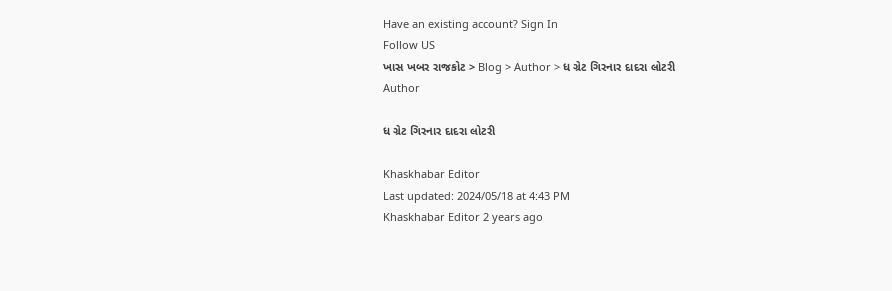Have an existing account? Sign In
Follow US
ખાસ ખબર રાજકોટ > Blog > Author > ધ ગ્રેટ ગિરનાર દાદરા લોટરી
Author

ધ ગ્રેટ ગિરનાર દાદરા લોટરી

Khaskhabar Editor
Last updated: 2024/05/18 at 4:43 PM
Khaskhabar Editor 2 years ago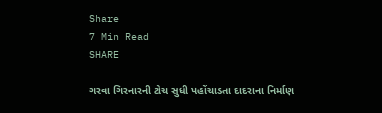Share
7 Min Read
SHARE

ગરવા ગિરનારની ટોચ સુધી પહોંચાડતા દાદરાના નિર્માણ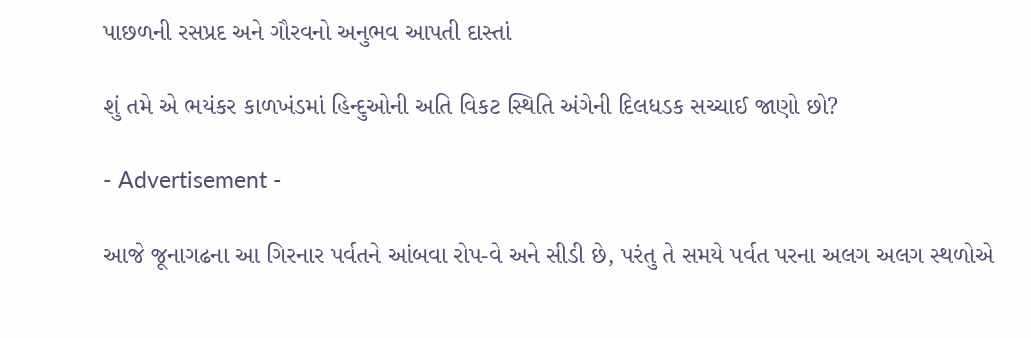પાછળની રસપ્રદ અને ગૌરવનો અનુભવ આપતી દાસ્તાં

શું તમે એ ભયંકર કાળખંડમાં હિન્દુઓની અતિ વિકટ સ્થિતિ અંગેની દિલધડક સચ્ચાઈ જાણો છો?

- Advertisement -

આજે જૂનાગઢના આ ગિરનાર પર્વતને આંબવા રોપ-વે અને સીડી છે, પરંતુ તે સમયે પર્વત પરના અલગ અલગ સ્થળોએ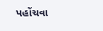પહોંચવા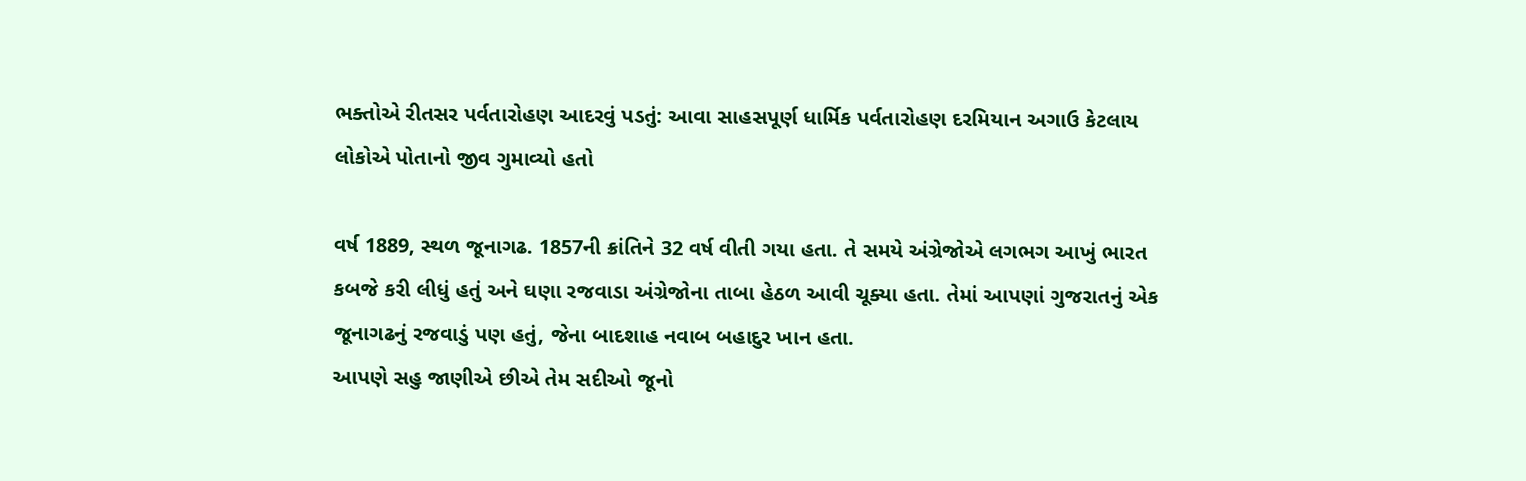ભક્તોએ રીતસર પર્વતારોહણ આદરવું પડતું: આવા સાહસપૂર્ણ ધાર્મિક પર્વતારોહણ દરમિયાન અગાઉ કેટલાય લોકોએ પોતાનો જીવ ગુમાવ્યો હતો

વર્ષ 1889, સ્થળ જૂનાગઢ. 1857ની ક્રાંતિને 32 વર્ષ વીતી ગયા હતા. તે સમયે અંગ્રેજોએ લગભગ આખું ભારત કબજે કરી લીધું હતું અને ઘણા રજવાડા અંગ્રેજોના તાબા હેઠળ આવી ચૂક્યા હતા. તેમાં આપણાં ગુજરાતનું એક જૂનાગઢનું રજવાડું પણ હતું, જેના બાદશાહ નવાબ બહાદુર ખાન હતા.
આપણે સહુ જાણીએ છીએ તેમ સદીઓ જૂનો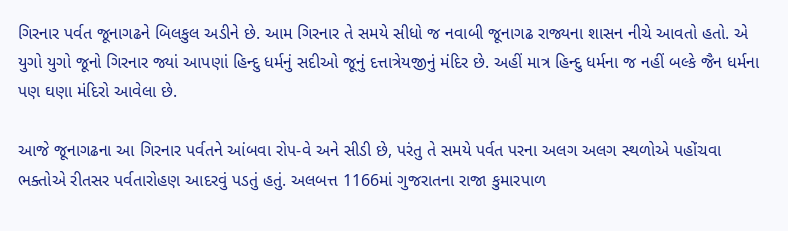ગિરનાર પર્વત જૂનાગઢને બિલકુલ અડીને છે. આમ ગિરનાર તે સમયે સીધો જ નવાબી જૂનાગઢ રાજ્યના શાસન નીચે આવતો હતો. એ યુગો યુગો જૂનો ગિરનાર જ્યાં આપણાં હિન્દુ ધર્મનું સદીઓ જૂનું દત્તાત્રેયજીનું મંદિર છે. અહીં માત્ર હિન્દુ ધર્મના જ નહીં બલ્કે જૈન ધર્મના પણ ઘણા મંદિરો આવેલા છે.

આજે જૂનાગઢના આ ગિરનાર પર્વતને આંબવા રોપ-વે અને સીડી છે, પરંતુ તે સમયે પર્વત પરના અલગ અલગ સ્થળોએ પહોંચવા ભક્તોએ રીતસર પર્વતારોહણ આદરવું પડતું હતું. અલબત્ત 1166માં ગુજરાતના રાજા કુમારપાળ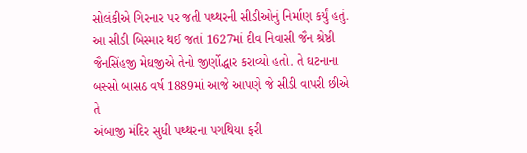સોલંકીએ ગિરનાર પર જતી પથ્થરની સીડીઓનું નિર્માણ કર્યું હતું. આ સીડી બિસ્માર થઈ જતાં 1627માં દીવ નિવાસી જૈન શ્રેષ્ઠી જૈનસિંહજી મેઘજીએ તેનો જીર્ણોદ્ધાર કરાવ્યો હતો. તે ઘટનાના બસ્સો બાસઠ વર્ષ 1889માં આજે આપણે જે સીડી વાપરી છીએ તે
અંબાજી મંદિર સુધી પથ્થરના પગથિયા ફરી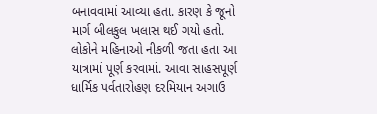બનાવવામાં આવ્યા હતા. કારણ કે જૂનો માર્ગ બીલકુલ ખલાસ થઈ ગયો હતો. લોકોને મહિનાઓ નીકળી જતા હતા આ યાત્રામાં પૂર્ણ કરવામાં. આવા સાહસપૂર્ણ ધાર્મિક પર્વતારોહણ દરમિયાન અગાઉ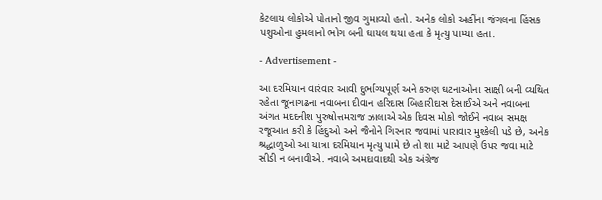કેટલાય લોકોએ પોતાનો જીવ ગુમાવ્યો હતો. અનેક લોકો અહીંના જંગલના હિંસક પશુઓના હુમલાનો ભોગ બની ઘાયલ થયા હતા કે મૃત્યુ પામ્યા હતા.

- Advertisement -

આ દરમિયાન વારંવાર આવી દુર્ભાગ્યપૂર્ણ અને કરુણ ઘટનાઓના સાક્ષી બની વ્યથિત રહેતા જૂનાગઢના નવાબના દીવાન હરિદાસ બિહારીદાસ દેસાઈએ અને નવાબના અંગત મદદનીશ પુરુષોત્તમરાજ ઝાલાએ એક દિવસ મોકો જોઈને નવાબ સમક્ષ રજૂઆત કરી કે હિંદુઓ અને જૈનોને ગિરનાર જવામાં પારાવાર મુશ્કેલી પડે છે, અનેક શ્રદ્ધાળુઓ આ યાત્રા દરમિયાન મૃત્યુ પામે છે તો શા માટે આપણે ઉપર જવા માટે સીડી ન બનાવીએ. નવાબે અમદાવાદથી એક અંગ્રેજ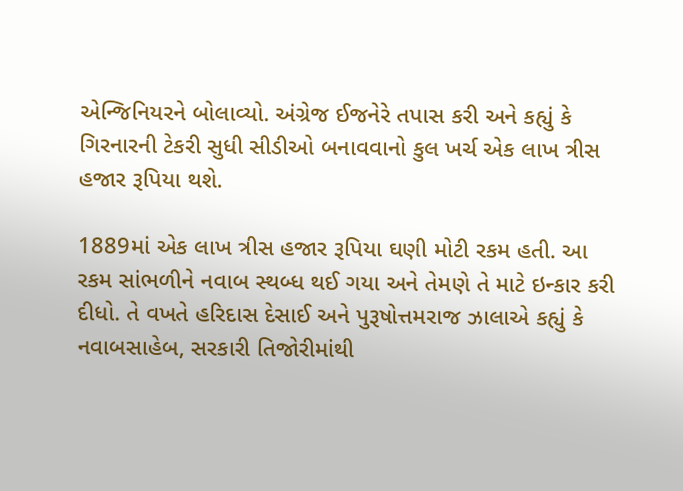એન્જિનિયરને બોલાવ્યો. અંગ્રેજ ઈજનેરે તપાસ કરી અને કહ્યું કે ગિરનારની ટેકરી સુધી સીડીઓ બનાવવાનો કુલ ખર્ચ એક લાખ ત્રીસ હજાર રૂપિયા થશે.

1889માં એક લાખ ત્રીસ હજાર રૂપિયા ઘણી મોટી રકમ હતી. આ રકમ સાંભળીને નવાબ સ્થબ્ધ થઈ ગયા અને તેમણે તે માટે ઇન્કાર કરી દીધો. તે વખતે હરિદાસ દેસાઈ અને પુરૂષોત્તમરાજ ઝાલાએ કહ્યું કે નવાબસાહેબ, સરકારી તિજોરીમાંથી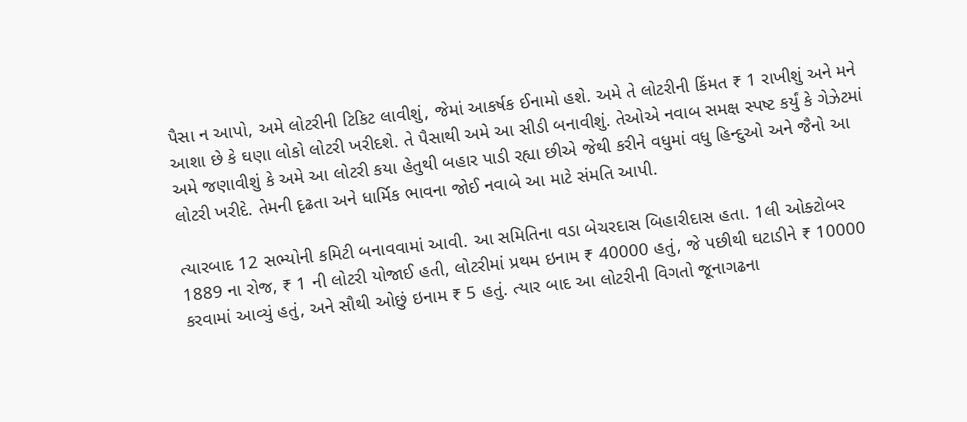પૈસા ન આપો, અમે લોટરીની ટિકિટ લાવીશું, જેમાં આકર્ષક ઈનામો હશે. અમે તે લોટરીની કિંમત ₹ 1 રાખીશું અને મને આશા છે કે ઘણા લોકો લોટરી ખરીદશે. તે પૈસાથી અમે આ સીડી બનાવીશું. તેઓએ નવાબ સમક્ષ સ્પષ્ટ કર્યું કે ગેઝેટમાં અમે જણાવીશું કે અમે આ લોટરી કયા હેતુથી બહાર પાડી રહ્યા છીએ જેથી કરીને વધુમાં વધુ હિન્દુઓ અને જૈનો આ લોટરી ખરીદે. તેમની દૃઢતા અને ધાર્મિક ભાવના જોઈ નવાબે આ માટે સંમતિ આપી.

ત્યારબાદ 12 સભ્યોની કમિટી બનાવવામાં આવી. આ સમિતિના વડા બેચરદાસ બિહારીદાસ હતા. 1લી ઓક્ટોબર 1889 ના રોજ, ₹ 1 ની લોટરી યોજાઈ હતી, લોટરીમાં પ્રથમ ઇનામ ₹ 40000 હતું, જે પછીથી ઘટાડીને ₹ 10000 કરવામાં આવ્યું હતું, અને સૌથી ઓછું ઇનામ ₹ 5 હતું. ત્યાર બાદ આ લોટરીની વિગતો જૂનાગઢના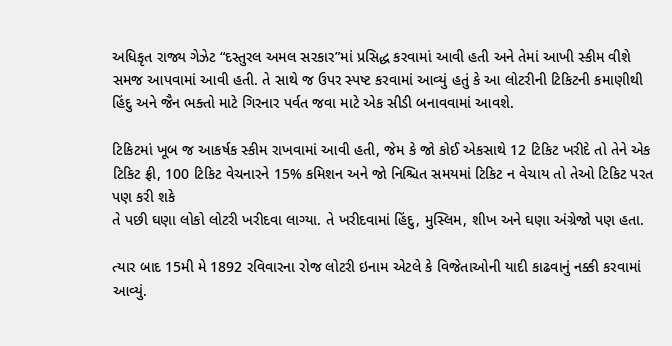અધિકૃત રાજ્ય ગેઝેટ “દસ્તુરલ અમલ સરકાર”માં પ્રસિદ્ધ કરવામાં આવી હતી અને તેમાં આખી સ્કીમ વીશે સમજ આપવામાં આવી હતી. તે સાથે જ ઉપર સ્પષ્ટ કરવામાં આવ્યું હતું કે આ લોટરીની ટિકિટની કમાણીથી હિંદુ અને જૈન ભક્તો માટે ગિરનાર પર્વત જવા માટે એક સીડી બનાવવામાં આવશે.

ટિકિટમાં ખૂબ જ આકર્ષક સ્કીમ રાખવામાં આવી હતી, જેમ કે જો કોઈ એકસાથે 12 ટિકિટ ખરીદે તો તેને એક ટિકિટ ફ્રી, 100 ટિકિટ વેચનારને 15% કમિશન અને જો નિશ્ચિત સમયમાં ટિકિટ ન વેચાય તો તેઓ ટિકિટ પરત પણ કરી શકે
તે પછી ઘણા લોકો લોટરી ખરીદવા લાગ્યા. તે ખરીદવામાં હિંદુ, મુસ્લિમ, શીખ અને ઘણા અંગ્રેજો પણ હતા.

ત્યાર બાદ 15મી મે 1892 રવિવારના રોજ લોટરી ઇનામ એટલે કે વિજેતાઓની યાદી કાઢવાનું નક્કી કરવામાં આવ્યું.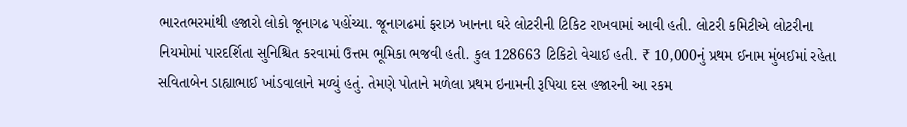ભારતભરમાંથી હજારો લોકો જૂનાગઢ પહોંચ્યા. જૂનાગઢમાં ફરાઝ ખાનના ઘરે લોટરીની ટિકિટ રાખવામાં આવી હતી. લોટરી કમિટીએ લોટરીના નિયમોમાં પારદર્શિતા સુનિશ્ચિત કરવામાં ઉત્તમ ભૂમિકા ભજવી હતી. કુલ 128663 ટિકિટો વેચાઈ હતી. ₹ 10,000નું પ્રથમ ઈનામ મુંબઈમાં રહેતા સવિતાબેન ડાહ્યાભાઈ ખાંડવાલાને મળ્યું હતું. તેમણે પોતાને મળેલા પ્રથમ ઇનામની રૂપિયા દસ હજારની આ રકમ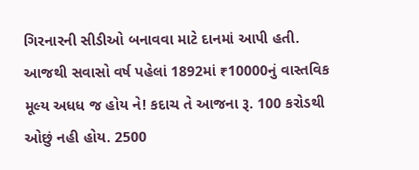ગિરનારની સીડીઓ બનાવવા માટે દાનમાં આપી હતી. આજથી સવાસો વર્ષ પહેલાં 1892માં ₹10000નું વાસ્તવિક મૂલ્ય અધધ જ હોય ને! કદાચ તે આજના રૂ. 100 કરોડથી ઓછું નહી હોય. 2500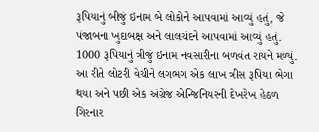રૂપિયાનું બીજું ઇનામ બે લોકોને આપવામાં આવ્યું હતું, જે પંજાબના ખુદાબક્ષ અને લાલચંદને આપવામાં આવ્યું હતું. 1000 રૂપિયાનું ત્રીજું ઇનામ નવસારીના બળવંત રાયને મળ્યું. આ રીતે લોટરી વેચીને લગભગ એક લાખ ત્રીસ રૂપિયા ભેગા થયા અને પછી એક અંગ્રેજ એન્જિનિયરની દેખરેખ હેઠળ ગિરનાર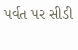પર્વત પર સીડી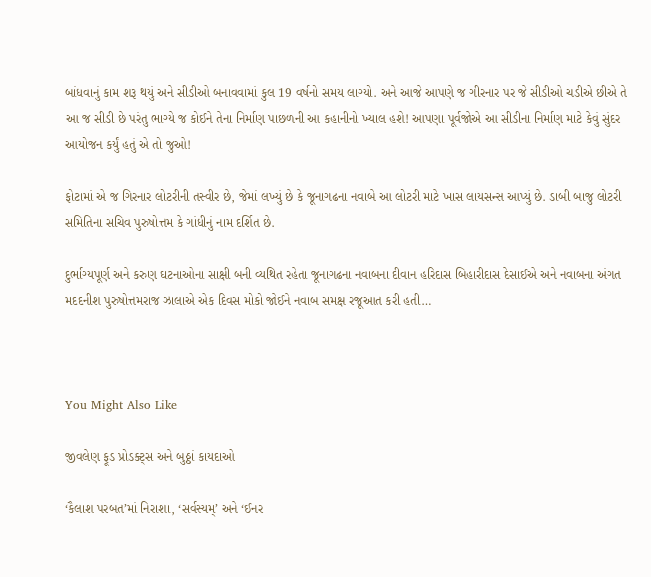બાંધવાનું કામ શરૂ થયું અને સીડીઓ બનાવવામાં કુલ 19 વર્ષનો સમય લાગ્યો. અને આજે આપણે જ ગીરનાર પર જે સીડીઓ ચડીએ છીએ તે આ જ સીડી છે પરંતુ ભાગ્યે જ કોઈને તેના નિર્માણ પાછળની આ કહાનીનો ખ્યાલ હશે! આપણા પૂર્વજોએ આ સીડીના નિર્માણ માટે કેવું સુંદર આયોજન કર્યું હતું એ તો જુઓ!

ફોટામાં એ જ ગિરનાર લોટરીની તસ્વીર છે, જેમાં લખ્યું છે કે જૂનાગઢના નવાબે આ લોટરી માટે ખાસ લાયસન્સ આપ્યું છે. ડાબી બાજુ લોટરી સમિતિના સચિવ પુરુષોત્તમ કે ગાંધીનું નામ દર્શિત છે.

દુર્ભાગ્યપૂર્ણ અને કરુણ ઘટનાઓના સાક્ષી બની વ્યથિત રહેતા જૂનાગઢના નવાબના દીવાન હરિદાસ બિહારીદાસ દેસાઈએ અને નવાબના અંગત મદદનીશ પુરુષોત્તમરાજ ઝાલાએ એક દિવસ મોકો જોઈને નવાબ સમક્ષ રજૂઆત કરી હતી…



You Might Also Like

જીવલેણ ફૂડ પ્રોડક્ટ્સ અને બુઠ્ઠાં કાયદાઓ

‘કૈલાશ પરબત’માં નિરાશા, ‘સર્વસ્યમ્’ અને ‘ઈનર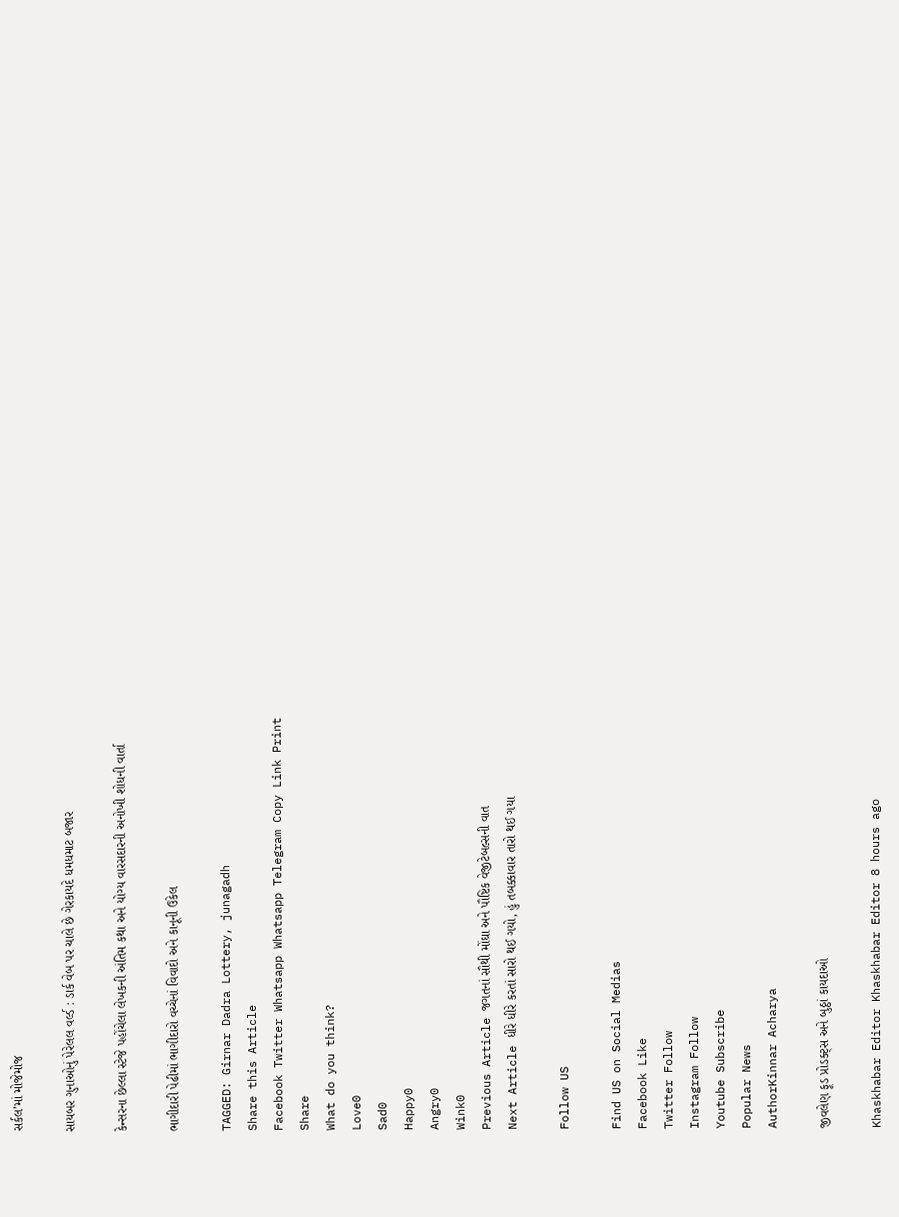સર્કલ’માં મોજેમોજ

સાયબર ગુનાઓનું પેરેલલ વર્લ્ડ : ડાર્ક વેબ પર ચાલે છે ગેરકાયદે ધમધમાટ બજાર

કેન્સરના છેલ્લા સ્ટેજે પહોંચેલા લેખકની અંતિમ કથા અને યોગ્ય વારસદારની અનોખી શોધની વાર્તા

ભાગીદારી પેઢીમાં ભાગીદારો વચ્ચેનાં વિવાદો અને કાનૂની ઉકેલ

TAGGED: Girnar Dadra Lottery, junagadh
Share this Article
Facebook Twitter Whatsapp Whatsapp Telegram Copy Link Print
Share
What do you think?
Love0
Sad0
Happy0
Angry0
Wink0
Previous Article જગતનાં સૌથી મોંઘા અને પૌષ્ટિક વેજીટેબલ્સની વાત
Next Article ધીરે ધીરે કરતાં સારો થઈ ગયો, હું તબક્કાવાર તારો થઈ ગયા

Follow US

Find US on Social Medias
Facebook Like
Twitter Follow
Instagram Follow
Youtube Subscribe
Popular News
AuthorKinnar Acharya

જીવલેણ ફૂડ પ્રોડક્ટ્સ અને બુઠ્ઠાં કાયદાઓ

Khaskhabar Editor Khaskhabar Editor 8 hours ago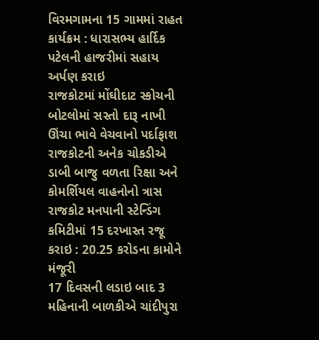વિરમગામના 15 ગામમાં રાહત કાર્યક્રમ : ધારાસભ્ય હાર્દિક પટેલની હાજરીમાં સહાય અર્પણ કરાઇ
રાજકોટમાં મોંઘીદાટ સ્કોચની બોટલોમાં સસ્તો દારૂ નાખી ઊંચા ભાવે વેચવાનો પર્દાફાશ
રાજકોટની અનેક ચોકડીએ ડાબી બાજુ વળતા રિક્ષા અને કોમર્શિયલ વાહનોનો ત્રાસ
રાજકોટ મનપાની સ્ટેન્ડિંગ કમિટીમાં 15 દરખાસ્ત રજૂ કરાઇ : 20.25 કરોડના કામોને મંજૂરી
17 દિવસની લડાઇ બાદ 3 મહિનાની બાળકીએ ચાંદીપુરા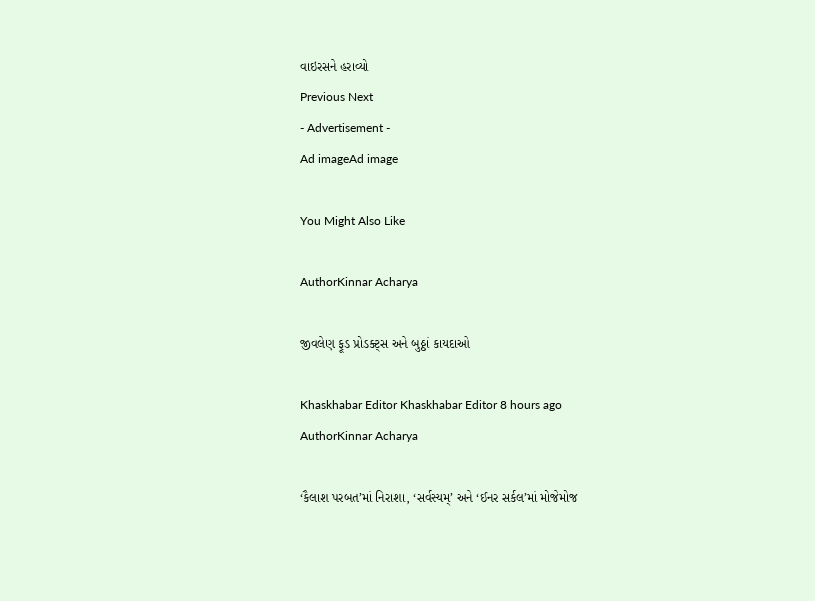વાઇરસને હરાવ્યો
Previous Next
- Advertisement -
Ad imageAd image

You Might Also Like

AuthorKinnar Acharya

જીવલેણ ફૂડ પ્રોડક્ટ્સ અને બુઠ્ઠાં કાયદાઓ

Khaskhabar Editor Khaskhabar Editor 8 hours ago
AuthorKinnar Acharya

‘કૈલાશ પરબત’માં નિરાશા, ‘સર્વસ્યમ્’ અને ‘ઈનર સર્કલ’માં મોજેમોજ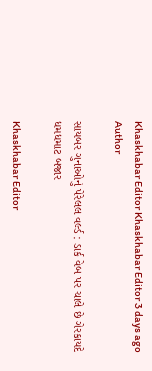Khaskhabar Editor Khaskhabar Editor 3 days ago
Author

સાયબર ગુનાઓનું પેરેલલ વર્લ્ડ : ડાર્ક વેબ પર ચાલે છે ગેરકાયદે ધમધમાટ બજાર

Khaskhabar Editor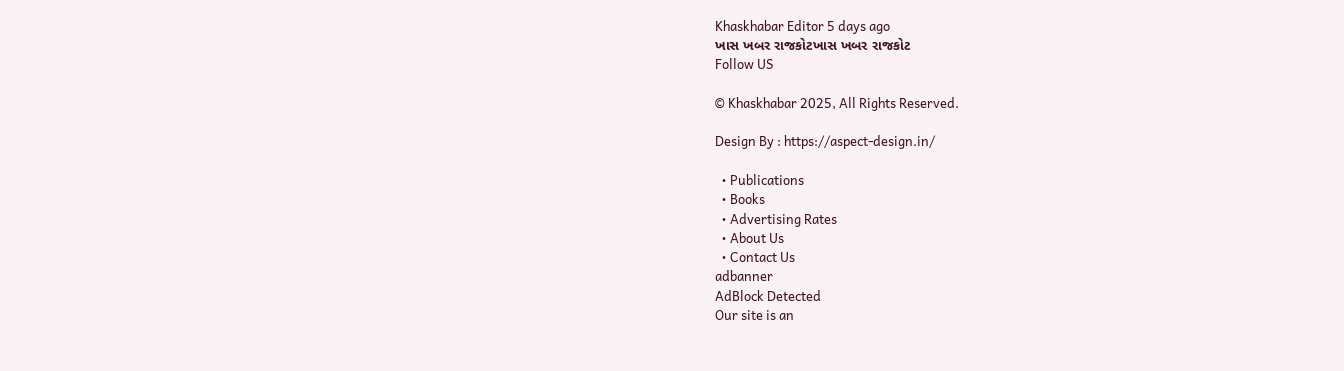Khaskhabar Editor 5 days ago
ખાસ ખબર રાજકોટખાસ ખબર રાજકોટ
Follow US

© Khaskhabar 2025, All Rights Reserved.

Design By : https://aspect-design.in/

  • Publications
  • Books
  • Advertising Rates
  • About Us
  • Contact Us
adbanner
AdBlock Detected
Our site is an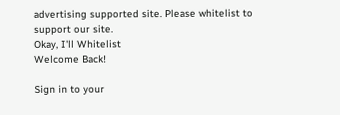advertising supported site. Please whitelist to support our site.
Okay, I'll Whitelist
Welcome Back!

Sign in to your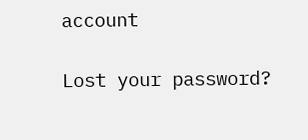account

Lost your password?